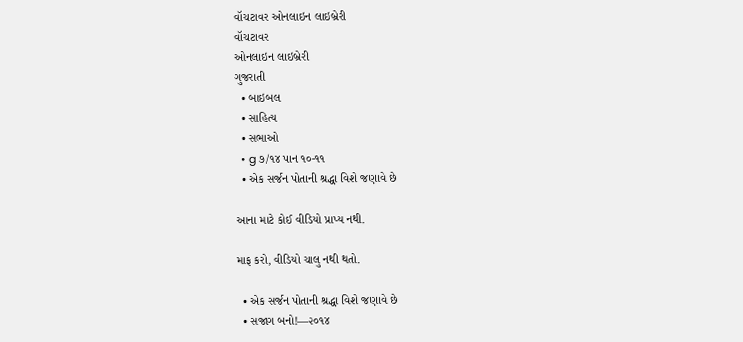વૉચટાવર ઓનલાઇન લાઇબ્રેરી
વૉચટાવર
ઓનલાઇન લાઇબ્રેરી
ગુજરાતી
  • બાઇબલ
  • સાહિત્ય
  • સભાઓ
  • g ૭/૧૪ પાન ૧૦-૧૧
  • એક સર્જન પોતાની શ્રદ્ધા વિશે જણાવે છે

આના માટે કોઈ વીડિયો પ્રાપ્ય નથી.

માફ કરો, વીડિયો ચાલુ નથી થતો.

  • એક સર્જન પોતાની શ્રદ્ધા વિશે જણાવે છે
  • સજાગ બનો!—૨૦૧૪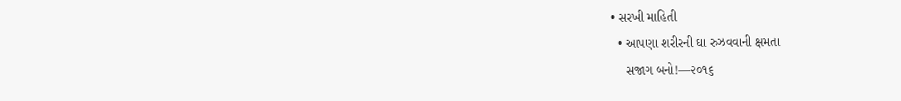• સરખી માહિતી
  • આપણા શરીરની ઘા રુઝવવાની ક્ષમતા
    સજાગ બનો!—૨૦૧૬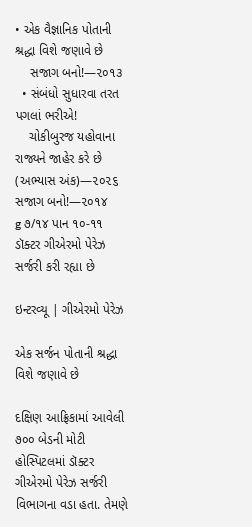• એક વૈજ્ઞાનિક પોતાની શ્રદ્ધા વિશે જણાવે છે
    સજાગ બનો!—૨૦૧૩
  • સંબંધો સુધારવા તરત પગલાં ભરીએ!
    ચોકીબુરજ યહોવાના રાજ્યને જાહેર કરે છે (અભ્યાસ અંક)—૨૦૨૬
સજાગ બનો!—૨૦૧૪
g ૭/૧૪ પાન ૧૦-૧૧
ડૉક્ટર ગીએરમો પેરેઝ સર્જરી કરી રહ્યા છે

ઇન્ટરવ્યૂ | ગીએરમો પેરેઝ

એક સર્જન પોતાની શ્રદ્ધા વિશે જણાવે છે

દક્ષિણ આફ્રિકામાં આવેલી ૭૦૦ બેડની મોટી હોસ્પિટલમાં ડૉક્ટર ગીએરમો પેરેઝ સર્જરી વિભાગના વડા હતા. તેમણે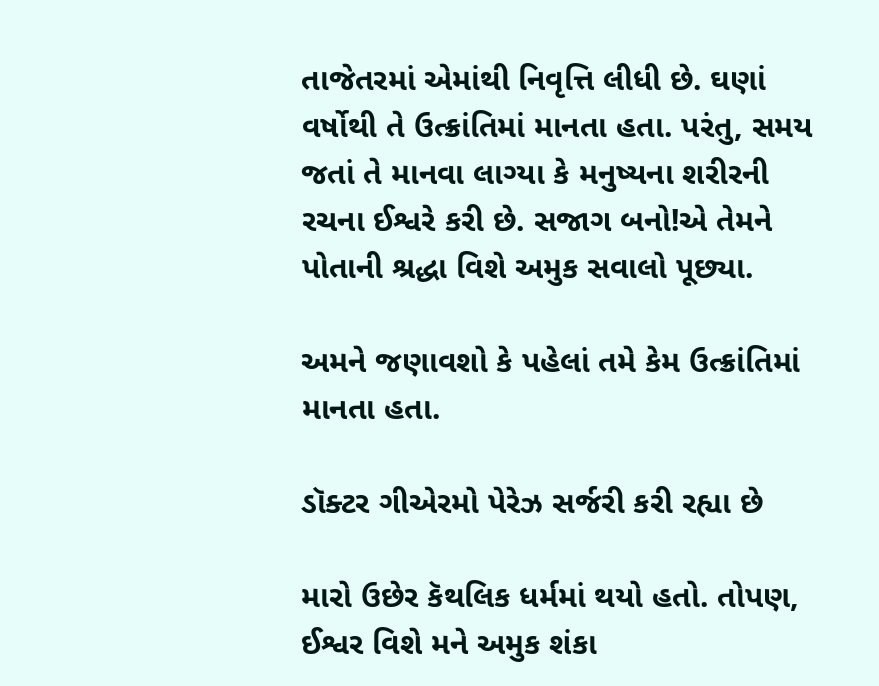તાજેતરમાં એમાંથી નિવૃત્તિ લીધી છે. ઘણાં વર્ષોથી તે ઉત્ક્રાંતિમાં માનતા હતા. પરંતુ, સમય જતાં તે માનવા લાગ્યા કે મનુષ્યના શરીરની રચના ઈશ્વરે કરી છે. સજાગ બનો!એ તેમને પોતાની શ્રદ્ધા વિશે અમુક સવાલો પૂછ્યા.

અમને જણાવશો કે પહેલાં તમે કેમ ઉત્ક્રાંતિમાં માનતા હતા.

ડૉક્ટર ગીએરમો પેરેઝ સર્જરી કરી રહ્યા છે

મારો ઉછેર કૅથલિક ધર્મમાં થયો હતો. તોપણ, ઈશ્વર વિશે મને અમુક શંકા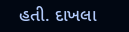હતી. દાખલા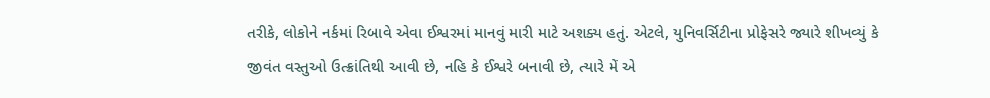તરીકે, લોકોને નર્કમાં રિબાવે એવા ઈશ્વરમાં માનવું મારી માટે અશક્ય હતું. એટલે, યુનિવર્સિટીના પ્રોફેસરે જ્યારે શીખવ્યું કે જીવંત વસ્તુઓ ઉત્ક્રાંતિથી આવી છે, નહિ કે ઈશ્વરે બનાવી છે, ત્યારે મેં એ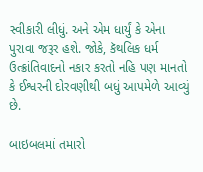સ્વીકારી લીધું. અને એમ ધાર્યું કે એના પુરાવા જરૂર હશે. જોકે, કૅથલિક ધર્મ ઉત્ક્રાંતિવાદનો નકાર કરતો નહિ પણ માનતો કે ઈશ્વરની દોરવણીથી બધું આપમેળે આવ્યું છે.

બાઇબલમાં તમારો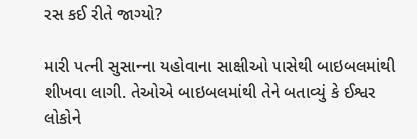રસ કઈ રીતે જાગ્યો?

મારી પત્ની સુસાન્‍ના યહોવાના સાક્ષીઓ પાસેથી બાઇબલમાંથી શીખવા લાગી. તેઓએ બાઇબલમાંથી તેને બતાવ્યું કે ઈશ્વર લોકોને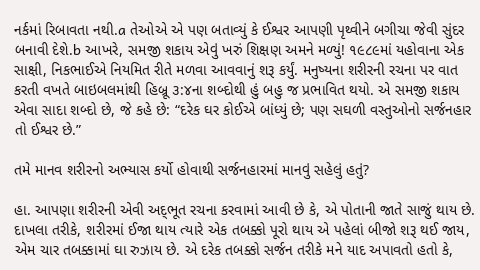નર્કમાં રિબાવતા નથી.a તેઓએ એ પણ બતાવ્યું કે ઈશ્વર આપણી પૃથ્વીને બગીચા જેવી સુંદર બનાવી દેશે.b આખરે, સમજી શકાય એવું ખરું શિક્ષણ અમને મળ્યું! ૧૯૮૯માં યહોવાના એક સાક્ષી, નિકભાઈએ નિયમિત રીતે મળવા આવવાનું શરૂ કર્યું. મનુષ્યના શરીરની રચના પર વાત કરતી વખતે બાઇબલમાંથી હિબ્રૂ ૩:૪ના શબ્દોથી હું બહુ જ પ્રભાવિત થયો. એ સમજી શકાય એવા સાદા શબ્દો છે, જે કહે છે: “દરેક ઘર કોઈએ બાંધ્યું છે; પણ સઘળી વસ્તુઓનો સર્જનહાર તો ઈશ્વર છે.”

તમે માનવ શરીરનો અભ્યાસ કર્યો હોવાથી સર્જનહારમાં માનવું સહેલું હતું?

હા. આપણા શરીરની એવી અદ્‍ભૂત રચના કરવામાં આવી છે કે, એ પોતાની જાતે સાજું થાય છે. દાખલા તરીકે, શરીરમાં ઈજા થાય ત્યારે એક તબક્કો પૂરો થાય એ પહેલાં બીજો શરૂ થઈ જાય, એમ ચાર તબક્કામાં ઘા રુઝાય છે. એ દરેક તબક્કો સર્જન તરીકે મને યાદ અપાવતો હતો કે,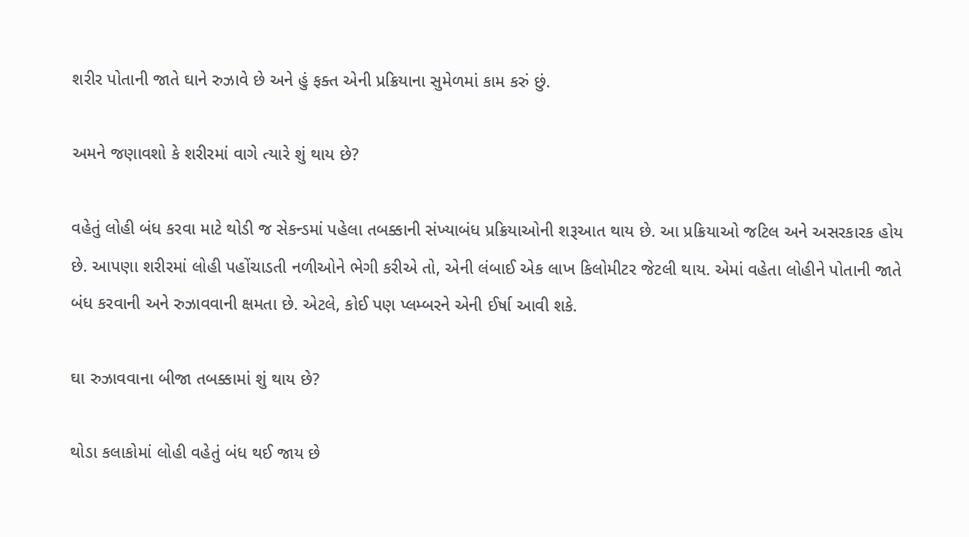શરીર પોતાની જાતે ઘાને રુઝાવે છે અને હું ફક્ત એની પ્રક્રિયાના સુમેળમાં કામ કરું છું.

અમને જણાવશો કે શરીરમાં વાગે ત્યારે શું થાય છે?

વહેતું લોહી બંધ કરવા માટે થોડી જ સેકન્ડમાં પહેલા તબક્કાની સંખ્યાબંધ પ્રક્રિયાઓની શરૂઆત થાય છે. આ પ્રક્રિયાઓ જટિલ અને અસરકારક હોય છે. આપણા શરીરમાં લોહી પહોંચાડતી નળીઓને ભેગી કરીએ તો, એની લંબાઈ એક લાખ કિલોમીટર જેટલી થાય. એમાં વહેતા લોહીને પોતાની જાતે બંધ કરવાની અને રુઝાવવાની ક્ષમતા છે. એટલે, કોઈ પણ પ્લમ્બરને એની ઈર્ષા આવી શકે.

ઘા રુઝાવવાના બીજા તબક્કામાં શું થાય છે?

થોડા કલાકોમાં લોહી વહેતું બંધ થઈ જાય છે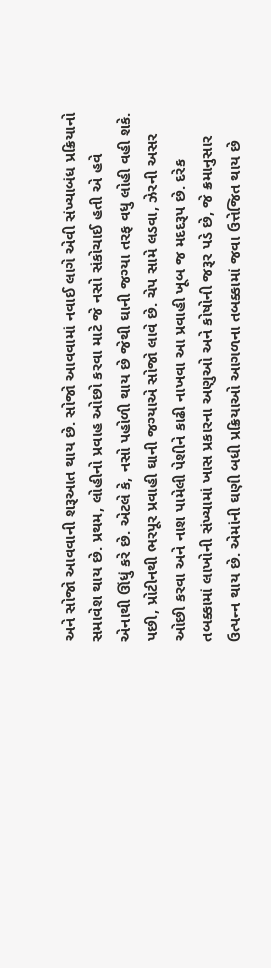અને સોજો આવવાની શરૂઆત થાય છે. સોજો આવવામાં નવાઈ લાગે એવી સંખ્યાબંધ પ્રક્રિયાનો સમાવેશ થાય છે. પ્રથમ, લોહીનો પ્રવાહ ઓછો કરવા માટે જે નસો સંકોચાઈ હતી એ હવે એનાથી ઊંધું કરે છે. એટલે કે, નસો પહોળી થાય છે જેથી ઘાની જગ્યા તરફ વધુ લોહી વહી શકે. પછી, પ્રોટીનથી ભરપૂર પ્રવાહી ઘાની જગ્યાએ સોજો લાવે છે. ચેપ સામે લડવા, ઝેરની અસર ઓછી કરવા અને નાશ પામેલી પેશીને કાઢી નાખવા આ પ્રવાહી ખૂબ જ મદદરૂપ છે. દરેક તબક્કામાં લાખોની સંખ્યામાં ખાસ પ્રકારના અણુઓ અને કોષોની જરૂર પડે છે, જે ક્રમાનુસાર ઉત્પન્‍ન થાય છે. એમાંની ઘણી બધી પ્રક્રિયાઓ આગળના તબક્કામાં જવા ઉત્તેજિત થાય છે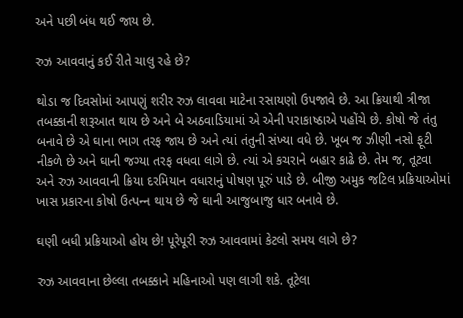અને પછી બંધ થઈ જાય છે.

રુઝ આવવાનું કઈ રીતે ચાલુ રહે છે?

થોડા જ દિવસોમાં આપણું શરીર રુઝ લાવવા માટેના રસાયણો ઉપજાવે છે. આ ક્રિયાથી ત્રીજા તબક્કાની શરૂઆત થાય છે અને બે અઠવાડિયામાં એ એની પરાકાષ્ઠાએ પહોંચે છે. કોષો જે તંતુ બનાવે છે એ ઘાના ભાગ તરફ જાય છે અને ત્યાં તંતુની સંખ્યા વધે છે. ખૂબ જ ઝીણી નસો ફૂટી નીકળે છે અને ઘાની જગ્યા તરફ વધવા લાગે છે. ત્યાં એ કચરાને બહાર કાઢે છે. તેમ જ, તૂટવા અને રુઝ આવવાની ક્રિયા દરમિયાન વધારાનું પોષણ પૂરું પાડે છે. બીજી અમુક જટિલ પ્રક્રિયાઓમાં ખાસ પ્રકારના કોષો ઉત્પન્‍ન થાય છે જે ઘાની આજુબાજુ ધાર બનાવે છે.

ઘણી બધી પ્રક્રિયાઓ હોય છે! પૂરેપૂરી રુઝ આવવામાં કેટલો સમય લાગે છે?

રુઝ આવવાના છેલ્લા તબક્કાને મહિનાઓ પણ લાગી શકે. તૂટેલા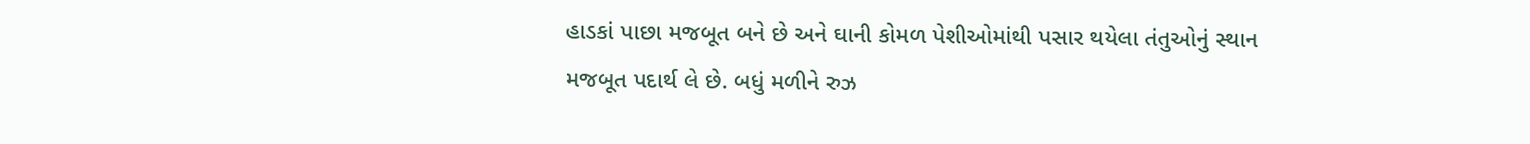હાડકાં પાછા મજબૂત બને છે અને ઘાની કોમળ પેશીઓમાંથી પસાર થયેલા તંતુઓનું સ્થાન મજબૂત પદાર્થ લે છે. બધું મળીને રુઝ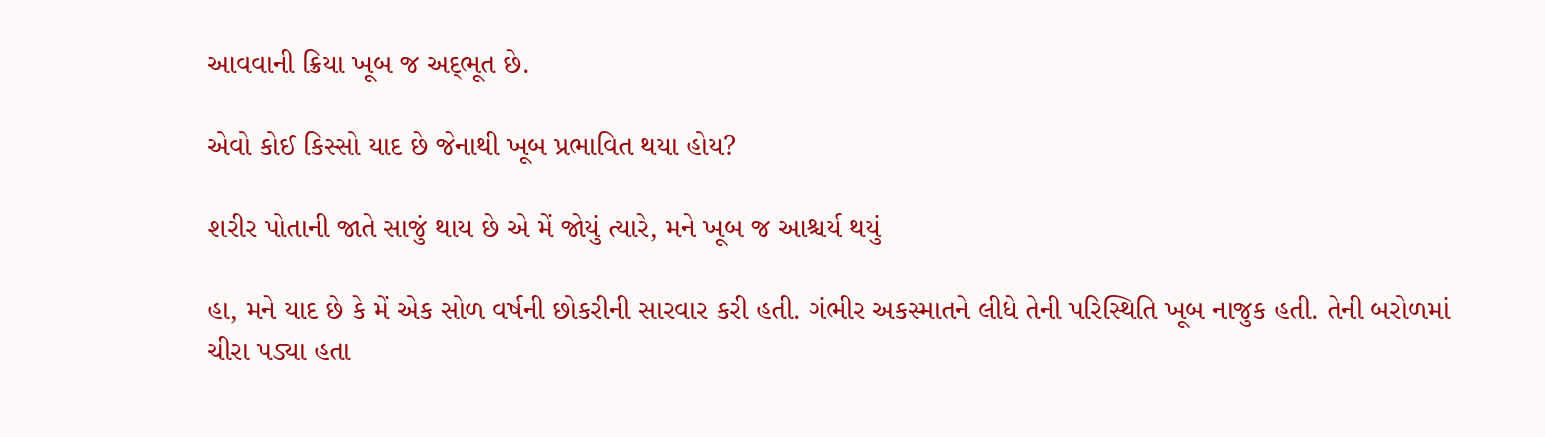આવવાની ક્રિયા ખૂબ જ અદ્‍ભૂત છે.

એવો કોઈ કિસ્સો યાદ છે જેનાથી ખૂબ પ્રભાવિત થયા હોય?

શરીર પોતાની જાતે સાજું થાય છે એ મેં જોયું ત્યારે, મને ખૂબ જ આશ્ચર્ય થયું

હા, મને યાદ છે કે મેં એક સોળ વર્ષની છોકરીની સારવાર કરી હતી. ગંભીર અકસ્માતને લીધે તેની પરિસ્થિતિ ખૂબ નાજુક હતી. તેની બરોળમાં ચીરા પડ્યા હતા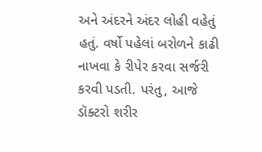અને અંદરને અંદર લોહી વહેતું હતું. વર્ષો પહેલાં બરોળને કાઢી નાખવા કે રીપેર કરવા સર્જરી કરવી પડતી. પરંતુ, આજે ડૉક્ટરો શરીર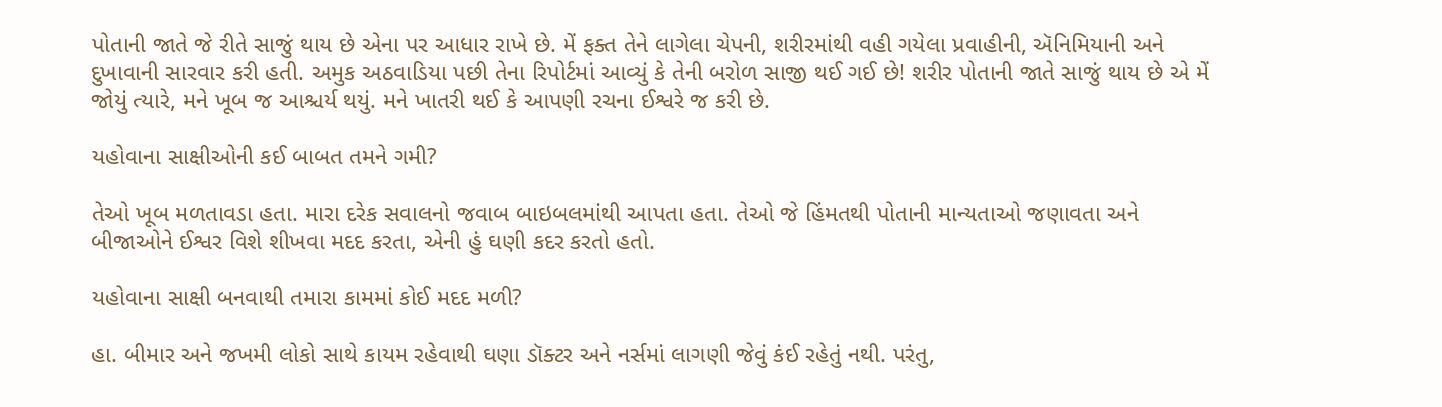પોતાની જાતે જે રીતે સાજું થાય છે એના પર આધાર રાખે છે. મેં ફક્ત તેને લાગેલા ચેપની, શરીરમાંથી વહી ગયેલા પ્રવાહીની, ઍનિમિયાની અને દુખાવાની સારવાર કરી હતી. અમુક અઠવાડિયા પછી તેના રિપોર્ટમાં આવ્યું કે તેની બરોળ સાજી થઈ ગઈ છે! શરીર પોતાની જાતે સાજું થાય છે એ મેં જોયું ત્યારે, મને ખૂબ જ આશ્ચર્ય થયું. મને ખાતરી થઈ કે આપણી રચના ઈશ્વરે જ કરી છે.

યહોવાના સાક્ષીઓની કઈ બાબત તમને ગમી?

તેઓ ખૂબ મળતાવડા હતા. મારા દરેક સવાલનો જવાબ બાઇબલમાંથી આપતા હતા. તેઓ જે હિંમતથી પોતાની માન્યતાઓ જણાવતા અને બીજાઓને ઈશ્વર વિશે શીખવા મદદ કરતા, એની હું ઘણી કદર કરતો હતો.

યહોવાના સાક્ષી બનવાથી તમારા કામમાં કોઈ મદદ મળી?

હા. બીમાર અને જખમી લોકો સાથે કાયમ રહેવાથી ઘણા ડૉક્ટર અને નર્સમાં લાગણી જેવું કંઈ રહેતું નથી. પરંતુ,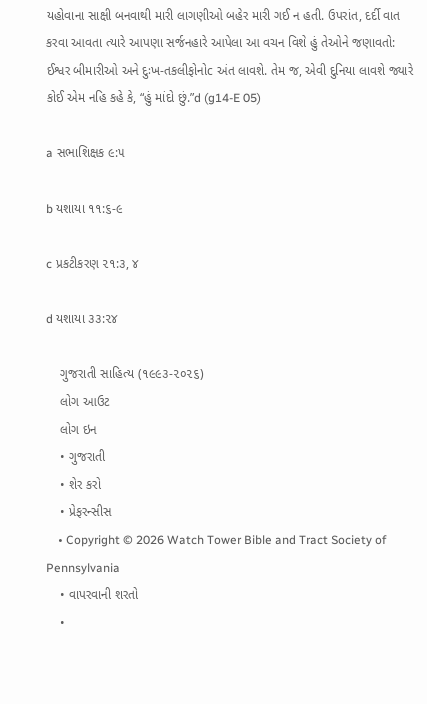યહોવાના સાક્ષી બનવાથી મારી લાગણીઓ બહેર મારી ગઈ ન હતી. ઉપરાંત, દર્દી વાત કરવા આવતા ત્યારે આપણા સર્જનહારે આપેલા આ વચન વિશે હું તેઓને જણાવતો: ઈશ્વર બીમારીઓ અને દુઃખ-તકલીફોનોc અંત લાવશે. તેમ જ, એવી દુનિયા લાવશે જ્યારે કોઈ એમ નહિ કહે કે, “હું માંદો છું.”d (g14-E 05)

a સભાશિક્ષક ૯:૫

b યશાયા ૧૧:૬-૯

c પ્રકટીકરણ ૨૧:૩, ૪

d યશાયા ૩૩:૨૪

    ગુજરાતી સાહિત્ય (૧૯૯૩-૨૦૨૬)
    લોગ આઉટ
    લોગ ઇન
    • ગુજરાતી
    • શેર કરો
    • પ્રેફરન્સીસ
    • Copyright © 2026 Watch Tower Bible and Tract Society of Pennsylvania
    • વાપરવાની શરતો
    •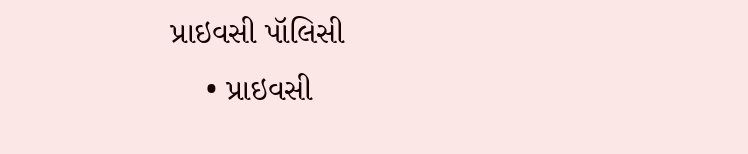પ્રાઇવસી પૉલિસી
    • પ્રાઇવસી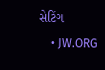સેટિંગ
    • JW.ORG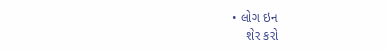• લોગ ઇન
    શેર કરો